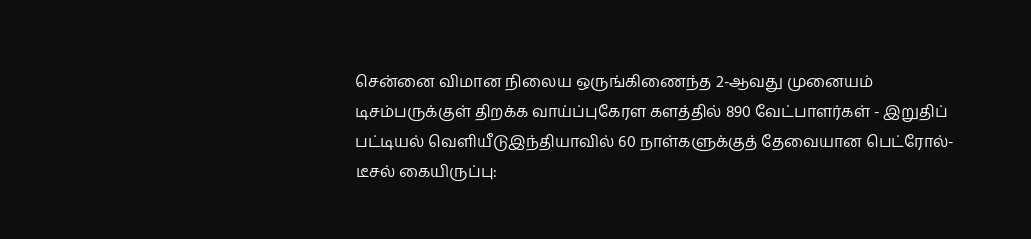சென்னை விமான நிலைய ஒருங்கிணைந்த 2-ஆவது முனையம் டிசம்பருக்குள் திறக்க வாய்ப்புகேரள களத்தில் 890 வேட்பாளர்கள் - இறுதிப் பட்டியல் வெளியீடுஇந்தியாவில் 60 நாள்களுக்குத் தேவையான பெட்ரோல்-டீசல் கையிருப்பு: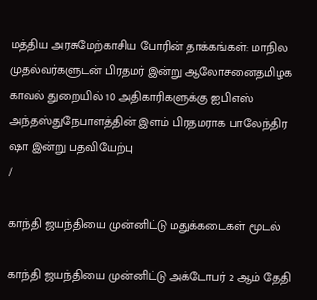மத்திய அரசுமேற்காசிய போரின் தாக்கங்கள்: மாநில முதல்வர்களுடன் பிரதமர் இன்று ஆலோசனைதமிழக காவல் துறையில் 10 அதிகாரிகளுக்கு ஐபிஎஸ் அந்தஸ்துநேபாளத்தின் இளம் பிரதமராக பாலேந்திர ஷா இன்று பதவியேற்பு
/

காந்தி ஜயந்தியை முன்னிட்டு மதுக்கடைகள் மூடல்

காந்தி ஜயந்தியை முன்னிட்டு அக்டோபர் 2 ஆம் தேதி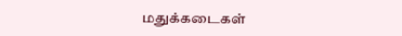மதுக்கடைகள்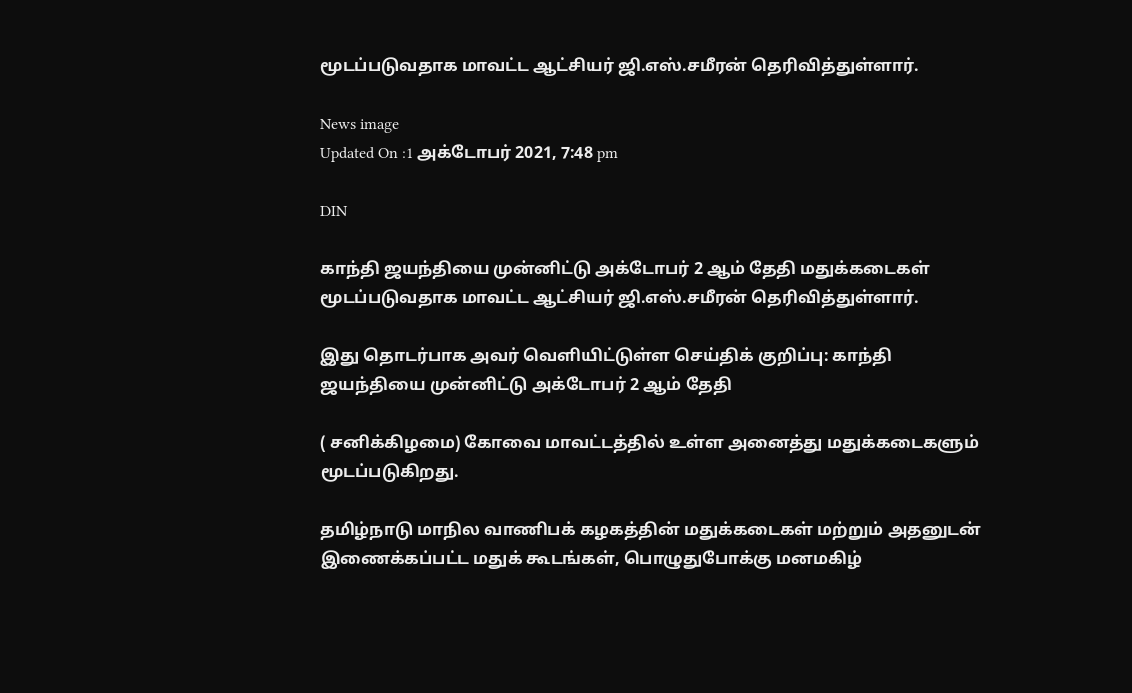மூடப்படுவதாக மாவட்ட ஆட்சியர் ஜி.எஸ்.சமீரன் தெரிவித்துள்ளார்.

News image
Updated On :1 அக்டோபர் 2021, 7:48 pm

DIN

காந்தி ஜயந்தியை முன்னிட்டு அக்டோபர் 2 ஆம் தேதி மதுக்கடைகள் மூடப்படுவதாக மாவட்ட ஆட்சியர் ஜி.எஸ்.சமீரன் தெரிவித்துள்ளார்.

இது தொடர்பாக அவர் வெளியிட்டுள்ள செய்திக் குறிப்பு: காந்தி ஜயந்தியை முன்னிட்டு அக்டோபர் 2 ஆம் தேதி

( சனிக்கிழமை) கோவை மாவட்டத்தில் உள்ள அனைத்து மதுக்கடைகளும் மூடப்படுகிறது.

தமிழ்நாடு மாநில வாணிபக் கழகத்தின் மதுக்கடைகள் மற்றும் அதனுடன் இணைக்கப்பட்ட மதுக் கூடங்கள், பொழுதுபோக்கு மனமகிழ்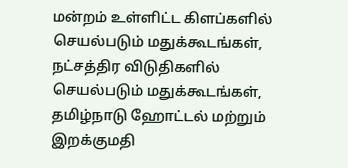மன்றம் உள்ளிட்ட கிளப்களில் செயல்படும் மதுக்கூடங்கள், நட்சத்திர விடுதிகளில் செயல்படும் மதுக்கூடங்கள், தமிழ்நாடு ஹோட்டல் மற்றும் இறக்குமதி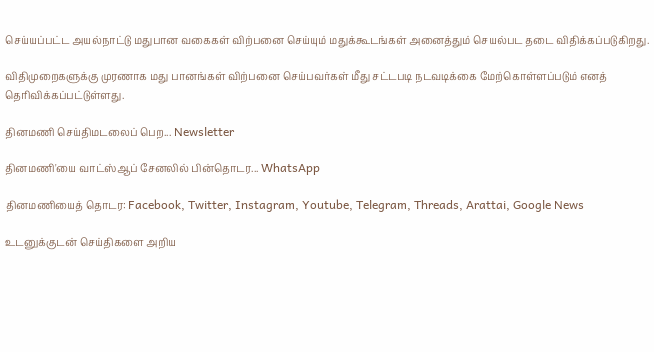செய்யப்பட்ட அயல்நாட்டு மதுபான வகைகள் விற்பனை செய்யும் மதுக்கூடங்கள் அனைத்தும் செயல்பட தடை விதிக்கப்படுகிறது.

விதிமுறைகளுக்கு முரணாக மது பானங்கள் விற்பனை செய்பவர்கள் மீது சட்டபடி நடவடிக்கை மேற்கொள்ளப்படும் எனத் தெரிவிக்கப்பட்டுள்ளது.

தினமணி செய்திமடலைப் பெற... Newsletter

தினமணி'யை வாட்ஸ்ஆப் சேனலில் பின்தொடர... WhatsApp

தினமணியைத் தொடர: Facebook, Twitter, Instagram, Youtube, Telegram, Threads, Arattai, Google News

உடனுக்குடன் செய்திகளை அறிய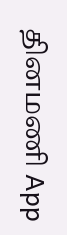தினமணி App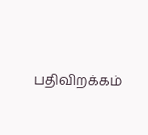பதிவிறக்கம்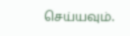செய்யவும்.